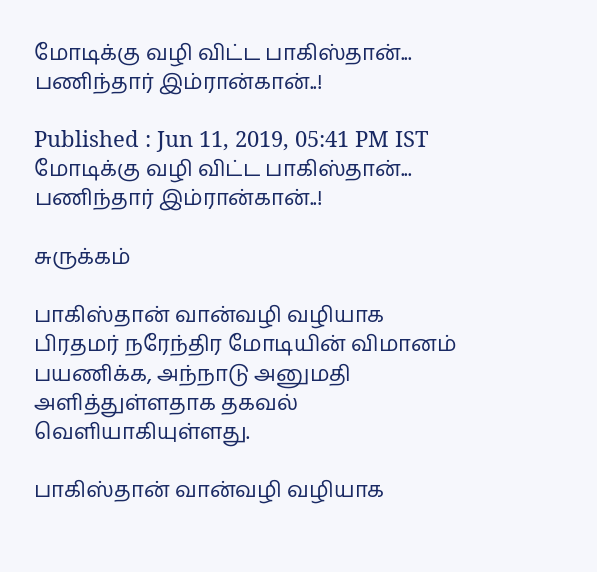மோடிக்கு வழி விட்ட பாகிஸ்தான்... பணிந்தார் இம்ரான்கான்..!

Published : Jun 11, 2019, 05:41 PM IST
மோடிக்கு வழி விட்ட பாகிஸ்தான்... பணிந்தார் இம்ரான்கான்..!

சுருக்கம்

பாகிஸ்தான் வான்வழி வழியாக பிரதமர் நரேந்திர மோடியின் விமானம் பயணிக்க, அந்நாடு அனுமதி அளித்துள்ளதாக தகவல் வெளியாகியுள்ளது.

பாகிஸ்தான் வான்வழி வழியாக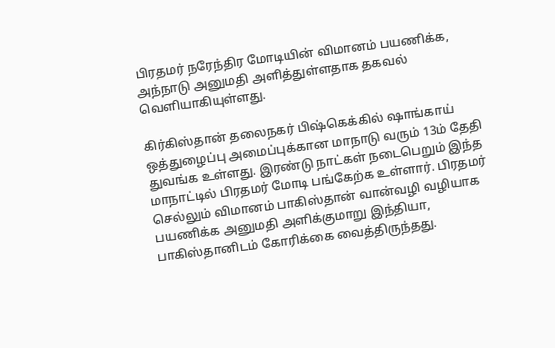பிரதமர் நரேந்திர மோடியின் விமானம் பயணிக்க, அந்நாடு அனுமதி அளித்துள்ளதாக தகவல் வெளியாகியுள்ளது.

கிர்கிஸ்தான் தலைநகர் பிஷ்கெக்கில் ஷாங்காய் ஒத்துழைப்பு அமைப்புக்கான மாநாடு வரும் 13ம் தேதி துவங்க உள்ளது. இரண்டு நாட்கள் நடைபெறும் இந்த மாநாட்டில் பிரதமர் மோடி பங்கேற்க உள்ளார். பிரதமர் செல்லும் விமானம் பாகிஸ்தான் வான்வழி வழியாக பயணிக்க அனுமதி அளிக்குமாறு இந்தியா, பாகிஸ்தானிடம் கோரிக்கை வைத்திருந்தது.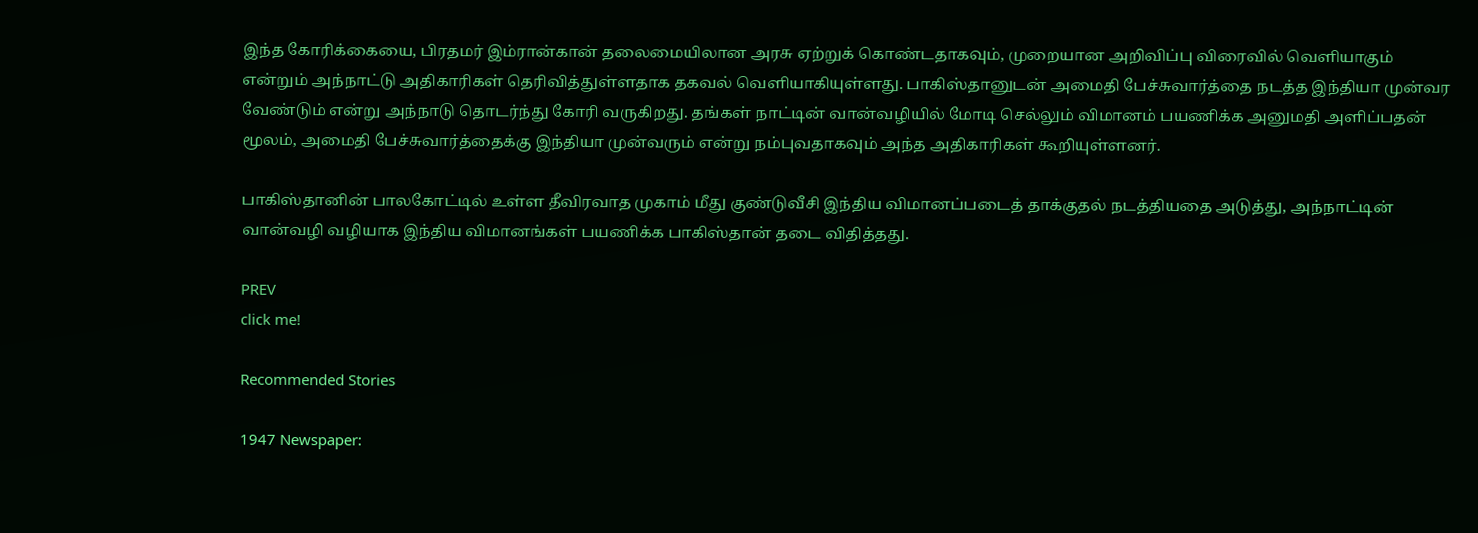இந்த கோரிக்கையை, பிரதமர் இம்ரான்கான் தலைமையிலான அரசு ஏற்றுக் கொண்டதாகவும், முறையான அறிவிப்பு விரைவில் வெளியாகும் என்றும் அந்நாட்டு அதிகாரிகள் தெரிவித்துள்ளதாக தகவல் வெளியாகியுள்ளது. பாகிஸ்தானுடன் அமைதி பேச்சுவார்த்தை நடத்த இந்தியா முன்வர வேண்டும் என்று அந்நாடு தொடர்ந்து கோரி வருகிறது. தங்கள் நாட்டின் வான்வழியில் மோடி செல்லும் விமானம் பயணிக்க அனுமதி அளிப்பதன் மூலம், அமைதி பேச்சுவார்த்தைக்கு இந்தியா முன்வரும் என்று நம்புவதாகவும் அந்த அதிகாரிகள் கூறியுள்ளனர்.

பாகிஸ்தானின் பாலகோட்டில் உள்ள தீவிரவாத முகாம் மீது குண்டுவீசி இந்திய விமானப்படைத் தாக்குதல் நடத்தியதை அடுத்து, அந்நாட்டின் வான்வழி வழியாக இந்திய விமானங்கள் பயணிக்க பாகிஸ்தான் தடை விதித்தது.

PREV
click me!

Recommended Stories

1947 Newspaper: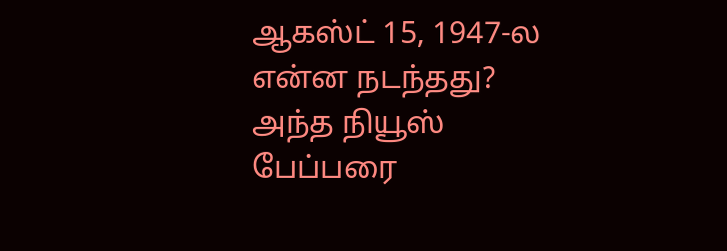ஆகஸ்ட் 15, 1947-ல என்ன நடந்தது? அந்த நியூஸ் பேப்பரை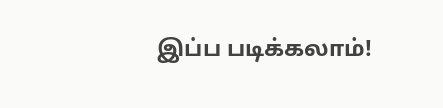இப்ப படிக்கலாம்!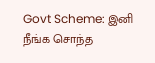Govt Scheme: இனி நீங்க சொந்த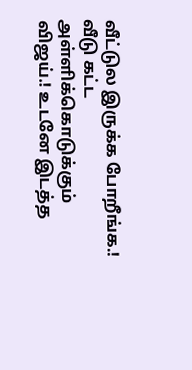வீட்டுல இருக்க போறீங்க.! வீடு கட்ட அள்ளிக்கொடுக்கும் விஜய்.! உடனே இடத்த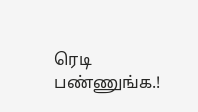ரெடி பண்ணுங்க.!